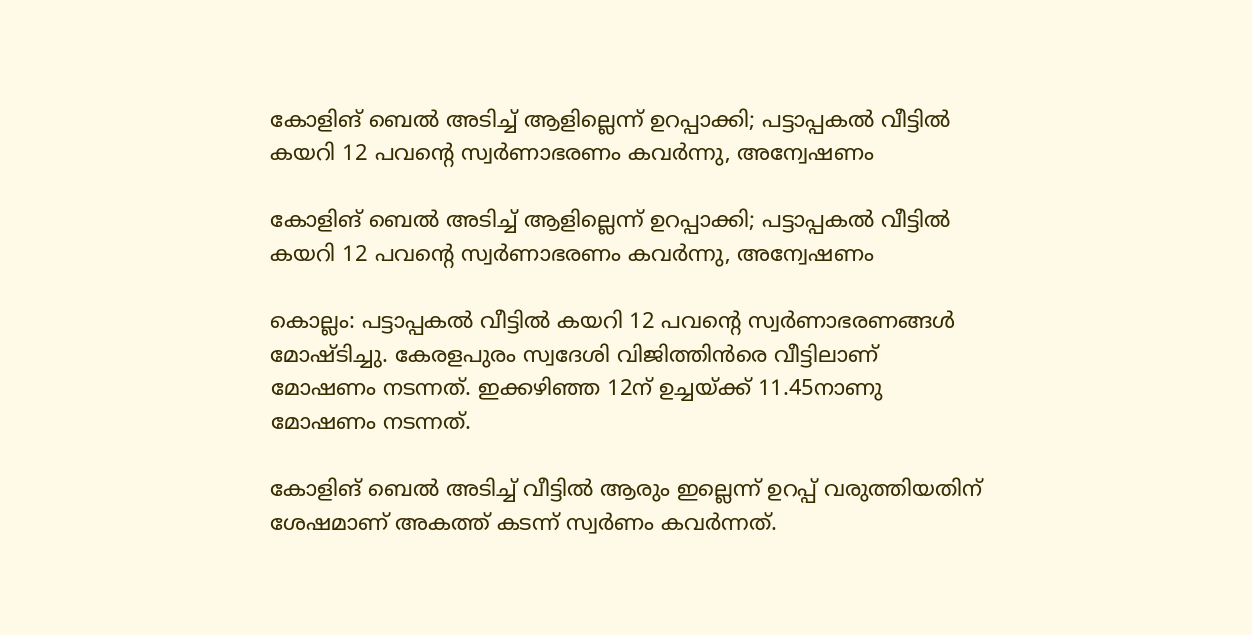കോളിങ് ബെല്‍ അടിച്ച് ആളില്ലെന്ന് ഉറപ്പാക്കി; പട്ടാപ്പകല്‍ വീട്ടില്‍ കയറി 12 പവന്റെ സ്വര്‍ണാഭരണം കവര്‍ന്നു, അന്വേഷണം

കോളിങ് ബെല്‍ അടിച്ച് ആളില്ലെന്ന് ഉറപ്പാക്കി; പട്ടാപ്പകല്‍ വീട്ടില്‍ കയറി 12 പവന്റെ സ്വര്‍ണാഭരണം കവര്‍ന്നു, അന്വേഷണം

കൊല്ലം: പട്ടാപ്പകല്‍ വീട്ടില്‍ കയറി 12 പവന്റെ സ്വര്‍ണാഭരണങ്ങള്‍ മോഷ്ടിച്ചു. കേരളപുരം സ്വദേശി വിജിത്തിന്‍രെ വീട്ടിലാണ് മോഷണം നടന്നത്. ഇക്കഴിഞ്ഞ 12ന് ഉച്ചയ്ക്ക് 11.45നാണു മോഷണം നടന്നത്.

കോളിങ് ബെല്‍ അടിച്ച് വീട്ടില്‍ ആരും ഇല്ലെന്ന് ഉറപ്പ് വരുത്തിയതിന് ശേഷമാണ് അകത്ത് കടന്ന് സ്വര്‍ണം കവര്‍ന്നത്.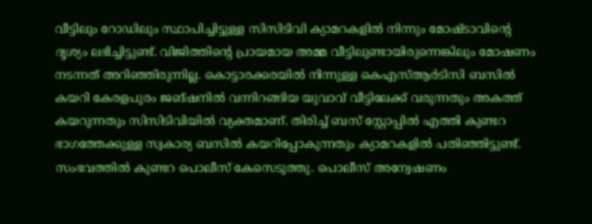വീട്ടിലും റോഡിലും സ്ഥാപിച്ചിട്ടുള്ള സിസിടിവി ക്യാമറകളില്‍ നിന്നും മോഷ്ടാവിന്റെ ദൃശ്യം ലഭിച്ചിട്ടുണ്ട്. വിജിത്തിന്റെ പ്രായമായ അമ്മ വീട്ടിലുണ്ടായിരുന്നെങ്കിലും മോഷണം നടന്നത് അറിഞ്ഞിരുന്നില്ല. കൊട്ടാരക്കരയില്‍ നിന്നുള്ള കെഎസ്ആര്‍ടിസി ബസില്‍ കയറി കേരളപുരം ജങ്ഷനില്‍ വന്നിറങ്ങിയ യുവാവ് വീട്ടിലേക്ക് വരുന്നതും അകത്ത് കയറുന്നതും സിസിടിവിയില്‍ വ്യക്തമാണ്. തിരിച്ച് ബസ് സ്റ്റോപ്പില്‍ എത്തി കുണ്ടറ ഭാഗത്തേക്കുള്ള സ്വകാര്യ ബസില്‍ കയറിപ്പോകുന്നതും ക്യാമറകളില്‍ പതിഞ്ഞിട്ടുണ്ട്. സംഭവത്തില്‍ കുണ്ടറ പൊലീസ് കേസെടുത്തു. പൊലീസ് അന്വേഷണം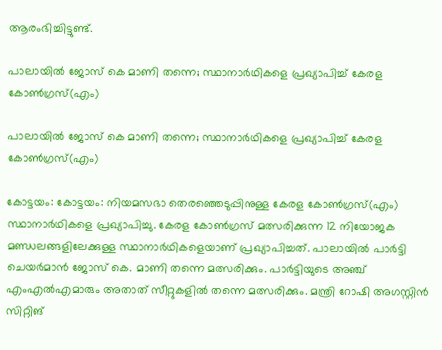ആരംഭിച്ചിട്ടുണ്ട്.

പാലായില്‍ ജോസ് കെ മാണി തന്നെ; സ്ഥാനാര്‍ഥികളെ പ്രഖ്യാപിച്ച് കേരള കോൺഗ്രസ്(എം)

പാലായില്‍ ജോസ് കെ മാണി തന്നെ; സ്ഥാനാര്‍ഥികളെ പ്രഖ്യാപിച്ച് കേരള കോൺഗ്രസ്(എം)

കോട്ടയം: കോട്ടയം: നിയമസഭാ തെരഞ്ഞെടുപ്പിനുള്ള കേരള കോണ്‍ഗ്രസ്(എം) സ്ഥാനാര്‍ഥികളെ പ്രഖ്യാപിച്ചു. കേരള കോണ്‍ഗ്രസ് മത്സരിക്കുന്ന 12 നിയോജക മണ്ഡലങ്ങളിലേക്കുള്ള സ്ഥാനാര്‍ഥികളെയാണ് പ്രഖ്യാപിച്ചത്. പാലായില്‍ പാര്‍ട്ടി ചെയര്‍മാന്‍ ജോസ് കെ. മാണി തന്നെ മത്സരിക്കും. പാര്‍ട്ടിയുടെ അഞ്ച് എംഎല്‍എമാരും അതാത് സീറ്റുകളില്‍ തന്നെ മത്സരിക്കും. മന്ത്രി റോഷി അഗസ്റ്റിന്‍ സിറ്റിങ്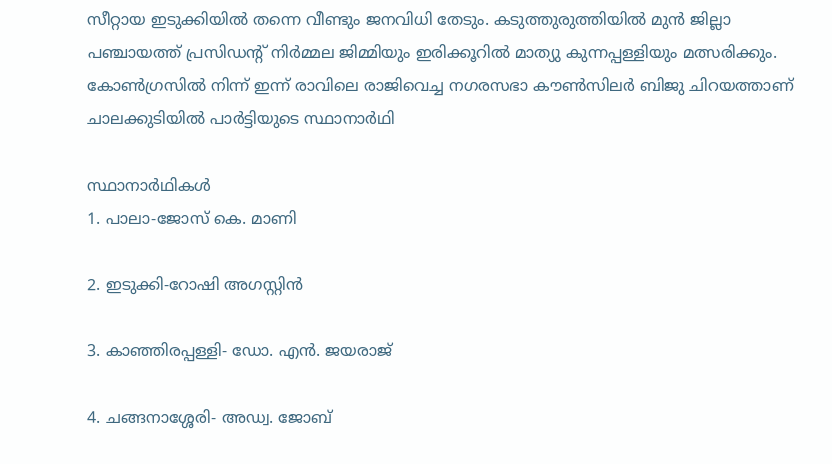സീറ്റായ ഇടുക്കിയില്‍ തന്നെ വീണ്ടും ജനവിധി തേടും. കടുത്തുരുത്തിയില്‍ മുന്‍ ജില്ലാ പഞ്ചായത്ത് പ്രസിഡന്റ് നിര്‍മ്മല ജിമ്മിയും ഇരിക്കൂറില്‍ മാത്യു കുന്നപ്പള്ളിയും മത്സരിക്കും. കോണ്‍ഗ്രസില്‍ നിന്ന് ഇന്ന് രാവിലെ രാജിവെച്ച നഗരസഭാ കൗണ്‍സിലര്‍ ബിജു ചിറയത്താണ് ചാലക്കുടിയില്‍ പാര്‍ട്ടിയുടെ സ്ഥാനാര്‍ഥി

സ്ഥാനാര്‍ഥികള്‍
1. പാലാ-ജോസ് കെ. മാണി

2. ഇടുക്കി-റോഷി അഗസ്റ്റിന്‍

3. കാഞ്ഞിരപ്പള്ളി- ഡോ. എന്‍. ജയരാജ്

4. ചങ്ങനാശ്ശേരി- അഡ്വ. ജോബ്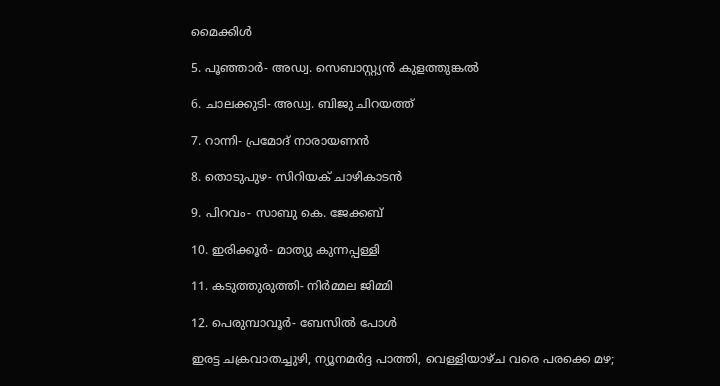മൈക്കിള്‍

5. പൂഞ്ഞാര്‍- അഡ്വ. സെബാസ്റ്റ്യന്‍ കുളത്തുങ്കല്‍

6. ചാലക്കുടി- അഡ്വ. ബിജു ചിറയത്ത്

7. റാന്നി- പ്രമോദ് നാരായണന്‍

8. തൊടുപുഴ- സിറിയക് ചാഴികാടന്‍

9. പിറവം- സാബു കെ. ജേക്കബ്

10. ഇരിക്കൂര്‍- മാത്യു കുന്നപ്പള്ളി

11. കടുത്തുരുത്തി- നിര്‍മ്മല ജിമ്മി

12. പെരുമ്പാവൂര്‍- ബേസില്‍ പോള്‍

ഇരട്ട ചക്രവാതച്ചുഴി, ന്യൂനമര്‍ദ്ദ പാത്തി, വെള്ളിയാഴ്ച വരെ പരക്കെ മഴ;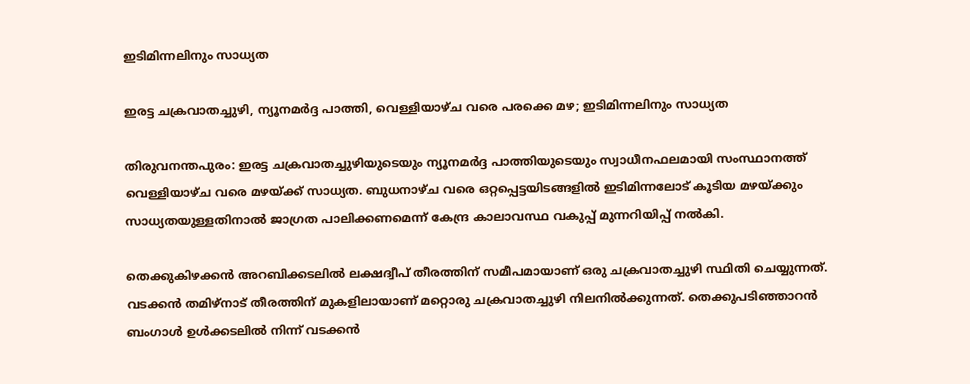ഇടിമിന്നലിനും സാധ്യത

ഇരട്ട ചക്രവാതച്ചുഴി, ന്യൂനമര്‍ദ്ദ പാത്തി, വെള്ളിയാഴ്ച വരെ പരക്കെ മഴ; ഇടിമിന്നലിനും സാധ്യത

തിരുവനന്തപുരം: ഇരട്ട ചക്രവാതച്ചുഴിയുടെയും ന്യൂനമര്‍ദ്ദ പാത്തിയുടെയും സ്വാധീനഫലമായി സംസ്ഥാനത്ത് വെള്ളിയാഴ്ച വരെ മഴയ്ക്ക് സാധ്യത. ബുധനാഴ്ച വരെ ഒറ്റപ്പെട്ടയിടങ്ങളില്‍ ഇടിമിന്നലോട് കൂടിയ മഴയ്ക്കും സാധ്യതയുള്ളതിനാല്‍ ജാഗ്രത പാലിക്കണമെന്ന് കേന്ദ്ര കാലാവസ്ഥ വകുപ്പ് മുന്നറിയിപ്പ് നല്‍കി.

തെക്കുകിഴക്കന്‍ അറബിക്കടലില്‍ ലക്ഷദ്വീപ് തീരത്തിന് സമീപമായാണ് ഒരു ചക്രവാതച്ചുഴി സ്ഥിതി ചെയ്യുന്നത്. വടക്കന്‍ തമിഴ്നാട് തീരത്തിന് മുകളിലായാണ് മറ്റൊരു ചക്രവാതച്ചുഴി നിലനില്‍ക്കുന്നത്. തെക്കുപടിഞ്ഞാറന്‍ ബംഗാള്‍ ഉള്‍ക്കടലില്‍ നിന്ന് വടക്കന്‍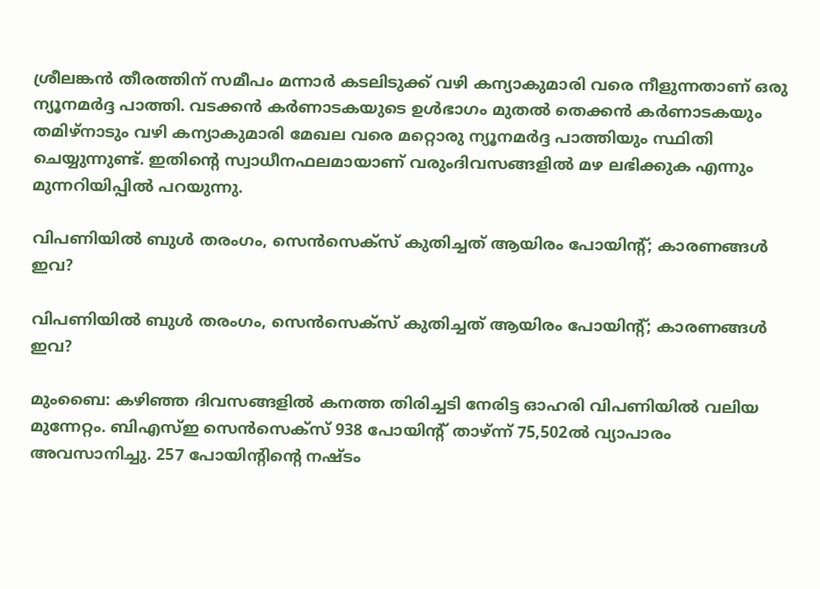ശ്രീലങ്കന്‍ തീരത്തിന് സമീപം മന്നാര്‍ കടലിടുക്ക് വഴി കന്യാകുമാരി വരെ നീളുന്നതാണ് ഒരു ന്യൂനമര്‍ദ്ദ പാത്തി. വടക്കന്‍ കര്‍ണാടകയുടെ ഉള്‍ഭാഗം മുതല്‍ തെക്കന്‍ കര്‍ണാടകയും തമിഴ്നാടും വഴി കന്യാകുമാരി മേഖല വരെ മറ്റൊരു ന്യൂനമര്‍ദ്ദ പാത്തിയും സ്ഥിതി ചെയ്യുന്നുണ്ട്. ഇതിന്റെ സ്വാധീനഫലമായാണ് വരുംദിവസങ്ങളില്‍ മഴ ലഭിക്കുക എന്നും മുന്നറിയിപ്പില്‍ പറയുന്നു.

വിപണിയില്‍ ബുള്‍ തരംഗം, സെന്‍സെക്‌സ് കുതിച്ചത് ആയിരം പോയിന്റ്; കാരണങ്ങള്‍ ഇവ?

വിപണിയില്‍ ബുള്‍ തരംഗം, സെന്‍സെക്‌സ് കുതിച്ചത് ആയിരം പോയിന്റ്; കാരണങ്ങള്‍ ഇവ?

മുംബൈ: കഴിഞ്ഞ ദിവസങ്ങളില്‍ കനത്ത തിരിച്ചടി നേരിട്ട ഓഹരി വിപണിയില്‍ വലിയ മുന്നേറ്റം. ബിഎസ്ഇ സെന്‍സെക്‌സ് 938 പോയിന്റ് താഴ്ന്ന് 75,502ല്‍ വ്യാപാരം അവസാനിച്ചു. 257 പോയിന്റിന്റെ നഷ്ടം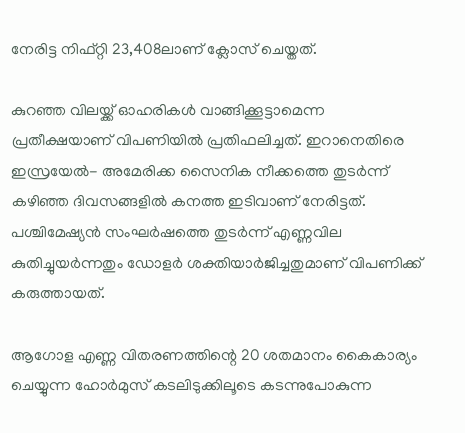നേരിട്ട നിഫ്റ്റി 23,408ലാണ് ക്ലോസ് ചെയ്തത്.

കുറഞ്ഞ വിലയ്ക്ക് ഓഹരികള്‍ വാങ്ങിക്കൂട്ടാമെന്ന പ്രതീക്ഷയാണ് വിപണിയില്‍ പ്രതിഫലിച്ചത്. ഇറാനെതിരെ ഇസ്രയേല്‍- അമേരിക്ക സൈനിക നീക്കത്തെ തുടര്‍ന്ന് കഴിഞ്ഞ ദിവസങ്ങളില്‍ കനത്ത ഇടിവാണ് നേരിട്ടത്. പശ്ചിമേഷ്യന്‍ സംഘര്‍ഷത്തെ തുടര്‍ന്ന് എണ്ണവില കുതിച്ചുയര്‍ന്നതും ഡോളര്‍ ശക്തിയാര്‍ജിച്ചതുമാണ് വിപണിക്ക് കരുത്തായത്.

ആഗോള എണ്ണ വിതരണത്തിന്റെ 20 ശതമാനം കൈകാര്യം ചെയ്യുന്ന ഹോര്‍മുസ് കടലിടുക്കിലൂടെ കടന്നുപോകുന്ന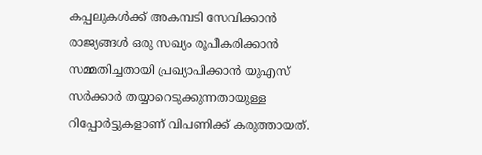കപ്പലുകള്‍ക്ക് അകമ്പടി സേവിക്കാന്‍ രാജ്യങ്ങള്‍ ഒരു സഖ്യം രൂപീകരിക്കാന്‍ സമ്മതിച്ചതായി പ്രഖ്യാപിക്കാന്‍ യുഎസ് സര്‍ക്കാര്‍ തയ്യാറെടുക്കുന്നതായുള്ള റിപ്പോര്‍ട്ടുകളാണ് വിപണിക്ക് കരുത്തായത്.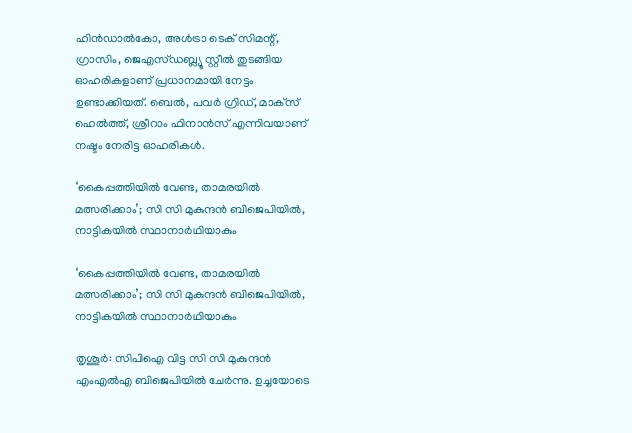ഹിന്‍ഡാല്‍കോ, അള്‍ട്രാ ടെക് സിമന്റ്, ഗ്രാസിം, ജെഎസ്ഡബ്ല്യൂ സ്റ്റീല്‍ തുടങ്ങിയ ഓഹരികളാണ് പ്രധാനമായി നേട്ടം ഉണ്ടാക്കിയത്. ബെല്‍, പവര്‍ ഗ്രിഡ്, മാക്‌സ് ഹെല്‍ത്ത്, ശ്രീറാം ഫിനാന്‍സ് എന്നിവയാണ് നഷ്ടം നേരിട്ട ഓഹരികള്‍.

‘കൈപ്പത്തിയില്‍ വേണ്ട, താമരയില്‍ മത്സരിക്കാം’; സി സി മുകുന്ദന്‍ ബിജെപിയില്‍, നാട്ടികയില്‍ സ്ഥാനാര്‍ഥിയാകും

‘കൈപ്പത്തിയില്‍ വേണ്ട, താമരയില്‍ മത്സരിക്കാം’; സി സി മുകുന്ദന്‍ ബിജെപിയില്‍, നാട്ടികയില്‍ സ്ഥാനാര്‍ഥിയാകും

തൃശൂര്‍: സിപിഐ വിട്ട സി സി മുകുന്ദന്‍ എംഎല്‍എ ബിജെപിയില്‍ ചേര്‍ന്നു. ഉച്ചയോടെ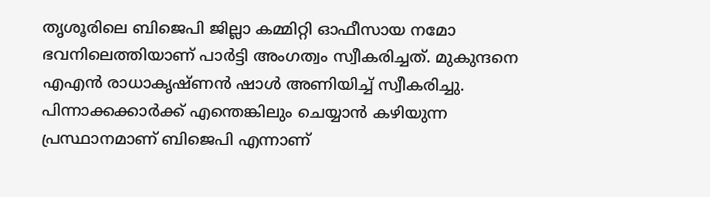തൃശൂരിലെ ബിജെപി ജില്ലാ കമ്മിറ്റി ഓഫീസായ നമോ ഭവനിലെത്തിയാണ് പാര്‍ട്ടി അംഗത്വം സ്വീകരിച്ചത്. മുകുന്ദനെ എഎന്‍ രാധാകൃഷ്ണന്‍ ഷാള്‍ അണിയിച്ച് സ്വീകരിച്ചു. പിന്നാക്കക്കാര്‍ക്ക് എന്തെങ്കിലും ചെയ്യാന്‍ കഴിയുന്ന പ്രസ്ഥാനമാണ് ബിജെപി എന്നാണ്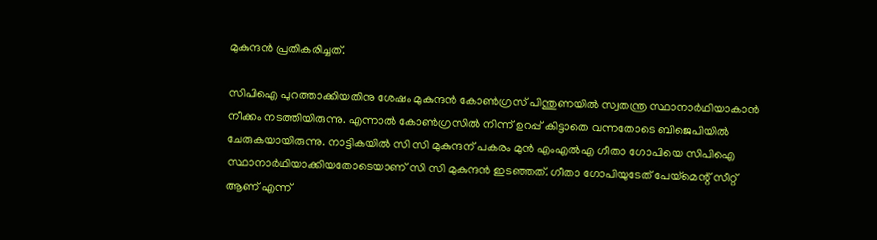മുകുന്ദന്‍ പ്രതികരിച്ചത്.

സിപിഐ പുറത്താക്കിയതിനു ശേഷം മുകുന്ദന്‍ കോണ്‍ഗ്രസ് പിന്തുണയില്‍ സ്വതന്ത്ര സ്ഥാനാര്‍ഥിയാകാന്‍ നീക്കം നടത്തിയിരുന്നു. എന്നാല്‍ കോണ്‍ഗ്രസില്‍ നിന്ന് ഉറപ്പ് കിട്ടാതെ വന്നതോടെ ബിജെപിയില്‍ ചേരുകയായിരുന്നു. നാട്ടികയില്‍ സി സി മുകുന്ദന് പകരം മുന്‍ എംഎല്‍എ ഗീതാ ഗോപിയെ സിപിഐ സ്ഥാനാര്‍ഥിയാക്കിയതോടെയാണ് സി സി മുകുന്ദന്‍ ഇടഞ്ഞത്. ഗീതാ ഗോപിയുടേത് പേയ്മെന്റ് സീറ്റ് ആണ് എന്ന്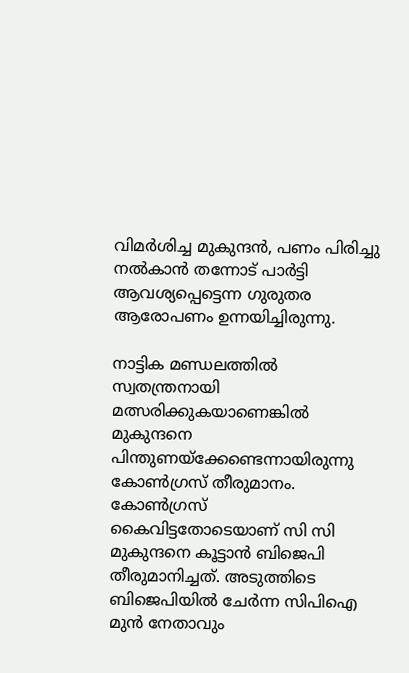വിമര്‍ശിച്ച മുകുന്ദന്‍, പണം പിരിച്ചു നല്‍കാന്‍ തന്നോട് പാര്‍ട്ടി ആവശ്യപ്പെട്ടെന്ന ഗുരുതര ആരോപണം ഉന്നയിച്ചിരുന്നു.

നാട്ടിക മണ്ഡലത്തില്‍ സ്വതന്ത്രനായി മത്സരിക്കുകയാണെങ്കില്‍ മുകുന്ദനെ പിന്തുണയ്‌ക്കേണ്ടെന്നായിരുന്നു കോണ്‍ഗ്രസ് തീരുമാനം. കോണ്‍ഗ്രസ് കൈവിട്ടതോടെയാണ് സി സി മുകുന്ദനെ കൂട്ടാന്‍ ബിജെപി തീരുമാനിച്ചത്. അടുത്തിടെ ബിജെപിയില്‍ ചേര്‍ന്ന സിപിഐ മുന്‍ നേതാവും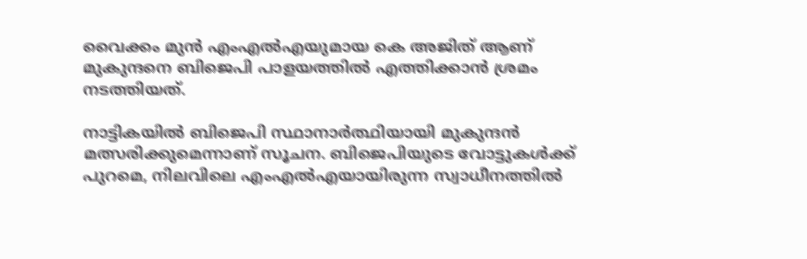വൈക്കം മുന്‍ എംഎല്‍എയുമായ കെ അജിത് ആണ് മുകുന്ദനെ ബിജെപി പാളയത്തില്‍ എത്തിക്കാന്‍ ശ്രമം നടത്തിയത്.

നാട്ടികയില്‍ ബിജെപി സ്ഥാനാര്‍ത്ഥിയായി മുകുന്ദന്‍ മത്സരിക്കുമെന്നാണ് സൂചന. ബിജെപിയുടെ വോട്ടുകള്‍ക്ക് പുറമെ, നിലവിലെ എംഎല്‍എയായിരുന്ന സ്വാധീനത്തില്‍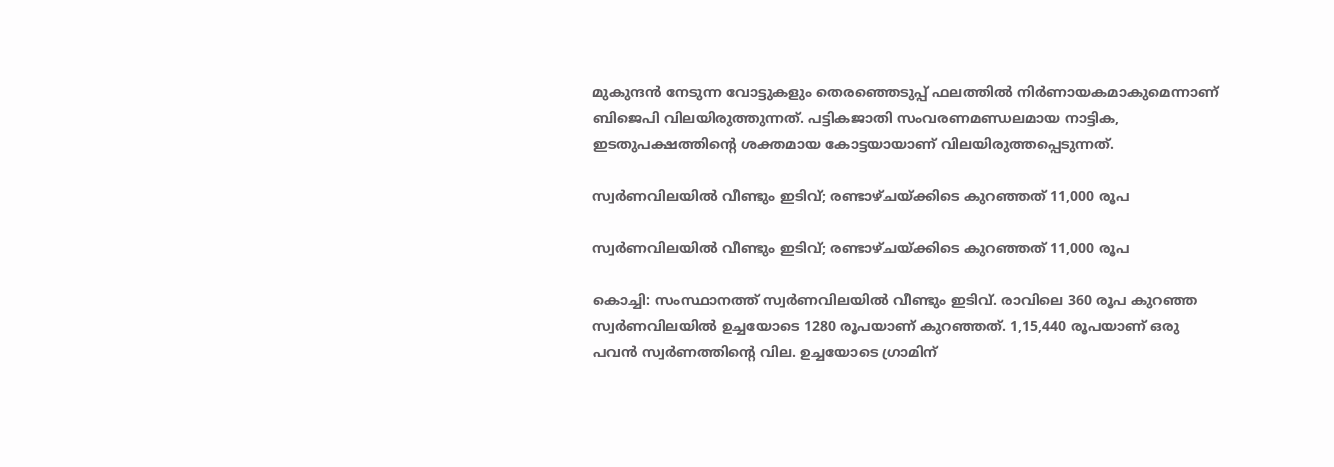മുകുന്ദന്‍ നേടുന്ന വോട്ടുകളും തെരഞ്ഞെടുപ്പ് ഫലത്തില്‍ നിര്‍ണായകമാകുമെന്നാണ് ബിജെപി വിലയിരുത്തുന്നത്. പട്ടികജാതി സംവരണമണ്ഡലമായ നാട്ടിക, ഇടതുപക്ഷത്തിന്റെ ശക്തമായ കോട്ടയായാണ് വിലയിരുത്തപ്പെടുന്നത്.

സ്വര്‍ണവിലയില്‍ വീണ്ടും ഇടിവ്; രണ്ടാഴ്ചയ്ക്കിടെ കുറഞ്ഞത് 11,000 രൂപ

സ്വര്‍ണവിലയില്‍ വീണ്ടും ഇടിവ്; രണ്ടാഴ്ചയ്ക്കിടെ കുറഞ്ഞത് 11,000 രൂപ

കൊച്ചി: സംസ്ഥാനത്ത് സ്വര്‍ണവിലയില്‍ വീണ്ടും ഇടിവ്. രാവിലെ 360 രൂപ കുറഞ്ഞ സ്വര്‍ണവിലയില്‍ ഉച്ചയോടെ 1280 രൂപയാണ് കുറഞ്ഞത്. 1,15,440 രൂപയാണ് ഒരു പവന്‍ സ്വര്‍ണത്തിന്റെ വില. ഉച്ചയോടെ ഗ്രാമിന്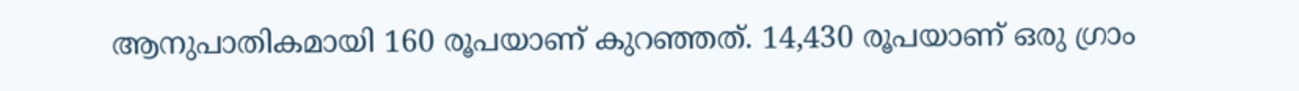ആനുപാതികമായി 160 രൂപയാണ് കുറഞ്ഞത്. 14,430 രൂപയാണ് ഒരു ഗ്രാം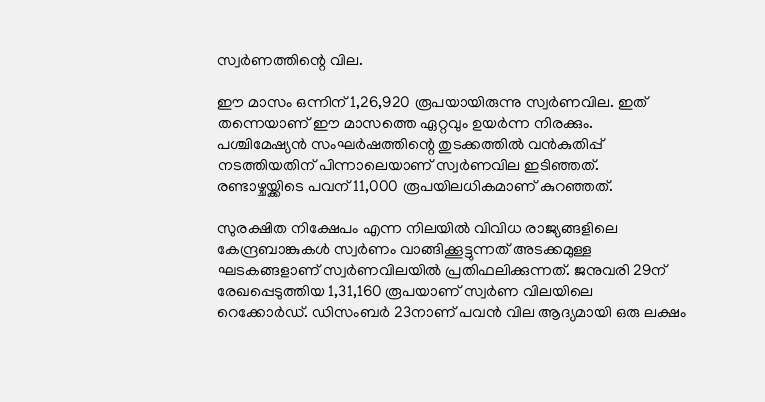സ്വര്‍ണത്തിന്റെ വില.

ഈ മാസം ഒന്നിന് 1,26,920 രൂപയായിരുന്നു സ്വര്‍ണവില. ഇത് തന്നെയാണ് ഈ മാസത്തെ ഏറ്റവും ഉയര്‍ന്ന നിരക്കും. പശ്ചിമേഷ്യന്‍ സംഘര്‍ഷത്തിന്റെ തുടക്കത്തില്‍ വന്‍കുതിപ്പ് നടത്തിയതിന് പിന്നാലെയാണ് സ്വര്‍ണവില ഇടിഞ്ഞത്. രണ്ടാഴ്ചയ്ക്കിടെ പവന് 11,000 രൂപയിലധികമാണ് കുറഞ്ഞത്.

സുരക്ഷിത നിക്ഷേപം എന്ന നിലയില്‍ വിവിധ രാജ്യങ്ങളിലെ കേന്ദ്രബാങ്കുകള്‍ സ്വര്‍ണം വാങ്ങിക്കൂട്ടുന്നത് അടക്കമുള്ള ഘടകങ്ങളാണ് സ്വര്‍ണവിലയില്‍ പ്രതിഫലിക്കുന്നത്. ജനുവരി 29ന് രേഖപ്പെടുത്തിയ 1,31,160 രൂപയാണ് സ്വര്‍ണ വിലയിലെ റെക്കോര്‍ഡ്. ഡിസംബര്‍ 23നാണ് പവന്‍ വില ആദ്യമായി ഒരു ലക്ഷം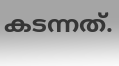കടന്നത്.